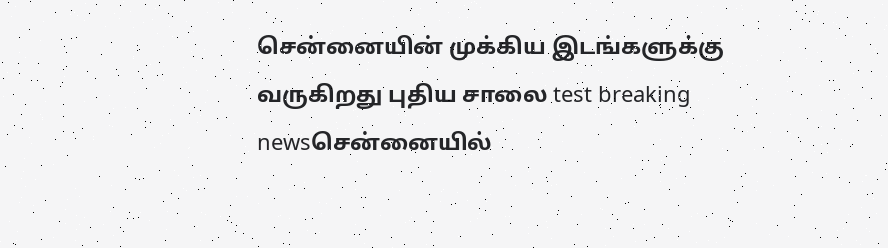சென்னையின் முக்கிய இடங்களுக்கு வருகிறது புதிய சாலை test breaking newsசென்னையில்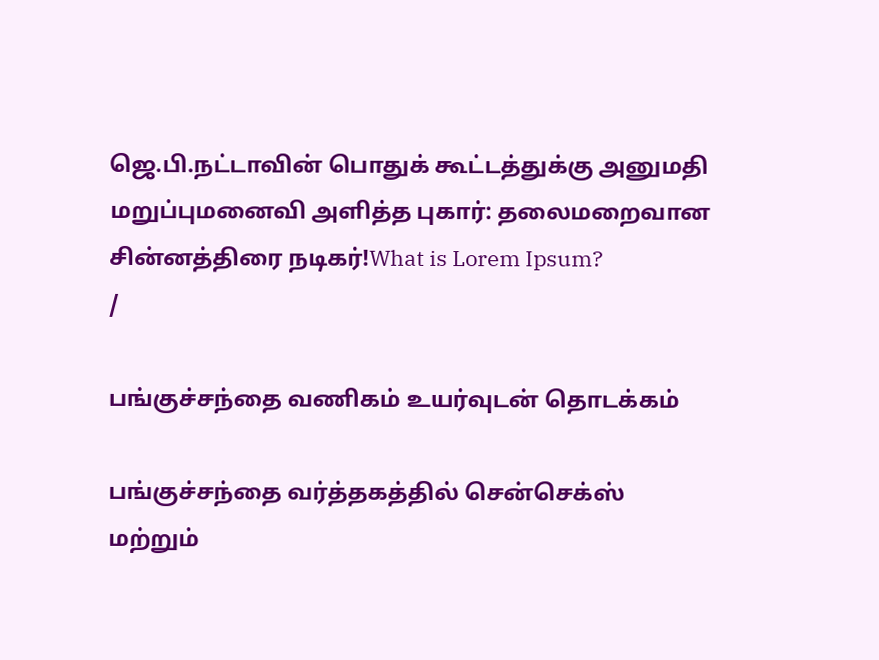ஜெ.பி.நட்டாவின் பொதுக் கூட்டத்துக்கு அனுமதி மறுப்புமனைவி அளித்த புகார்: தலைமறைவான சின்னத்திரை நடிகர்!What is Lorem Ipsum?
/

பங்குச்சந்தை வணிகம் உயர்வுடன் தொடக்கம்

பங்குச்சந்தை வர்த்தகத்தில் சென்செக்ஸ் மற்றும்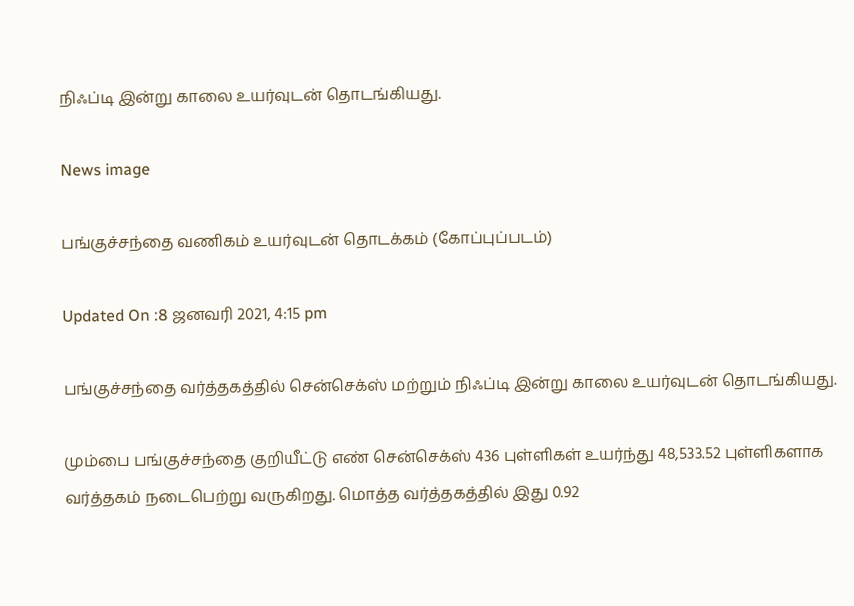நிஃப்டி இன்று காலை உயர்வுடன் தொடங்கியது.

News image

பங்குச்சந்தை வணிகம் உயர்வுடன் தொடக்கம் (கோப்புப்படம்)

Updated On :8 ஜனவரி 2021, 4:15 pm

பங்குச்சந்தை வர்த்தகத்தில் சென்செக்ஸ் மற்றும் நிஃப்டி இன்று காலை உயர்வுடன் தொடங்கியது.

மும்பை பங்குச்சந்தை குறியீட்டு எண் சென்செக்ஸ் 436 புள்ளிகள் உயர்ந்து 48,533.52 புள்ளிகளாக வர்த்தகம் நடைபெற்று வருகிறது. மொத்த வர்த்தகத்தில் இது 0.92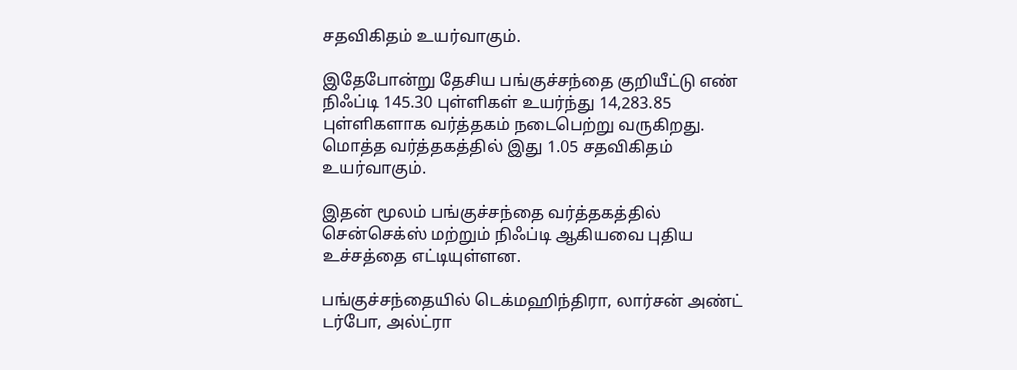சதவிகிதம் உயர்வாகும்.

இதேபோன்று தேசிய பங்குச்சந்தை குறியீட்டு எண் நிஃப்டி 145.30 புள்ளிகள் உயர்ந்து 14,283.85 புள்ளிகளாக வர்த்தகம் நடைபெற்று வருகிறது. மொத்த வர்த்தகத்தில் இது 1.05 சதவிகிதம் உயர்வாகும்.

இதன் மூலம் பங்குச்சந்தை வர்த்தகத்தில் சென்செக்ஸ் மற்றும் நிஃப்டி ஆகியவை புதிய உச்சத்தை எட்டியுள்ளன.

பங்குச்சந்தையில் டெக்மஹிந்திரா, லார்சன் அண்ட் டர்போ, அல்ட்ரா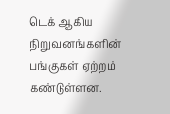டெக் ஆகிய நிறுவனங்களின் பங்குகள் ஏற்றம் கண்டுள்ளன.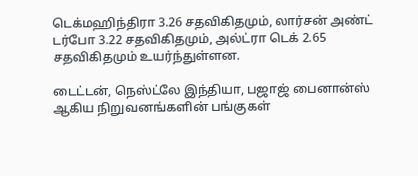டெக்மஹிந்திரா 3.26 சதவிகிதமும், லார்சன் அண்ட் டர்போ 3.22 சதவிகிதமும், அல்ட்ரா டெக் 2.65 சதவிகிதமும் உயர்ந்துள்ளன.

டைட்டன், நெஸ்ட்லே இந்தியா, பஜாஜ் பைனான்ஸ் ஆகிய நிறுவனங்களின் பங்குகள்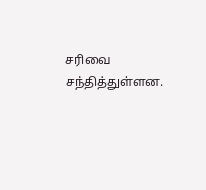சரிவை சந்தித்துள்ளன.